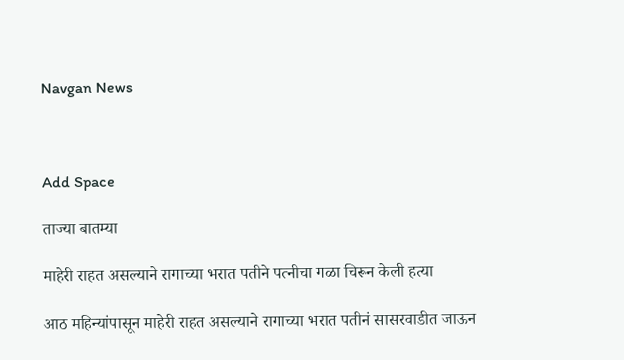Navgan News



Add Space

ताज्या बातम्या

माहेरी राहत असल्याने रागाच्या भरात पतीने पत्नीचा गळा चिरून केली हत्या

आठ महिन्यांपासून माहेरी राहत असल्याने रागाच्या भरात पतीनं सासरवाडीत जाऊन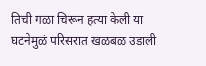तिची गळा चिरून हत्या केली या घटनेमुळं परिसरात खळबळ उडाली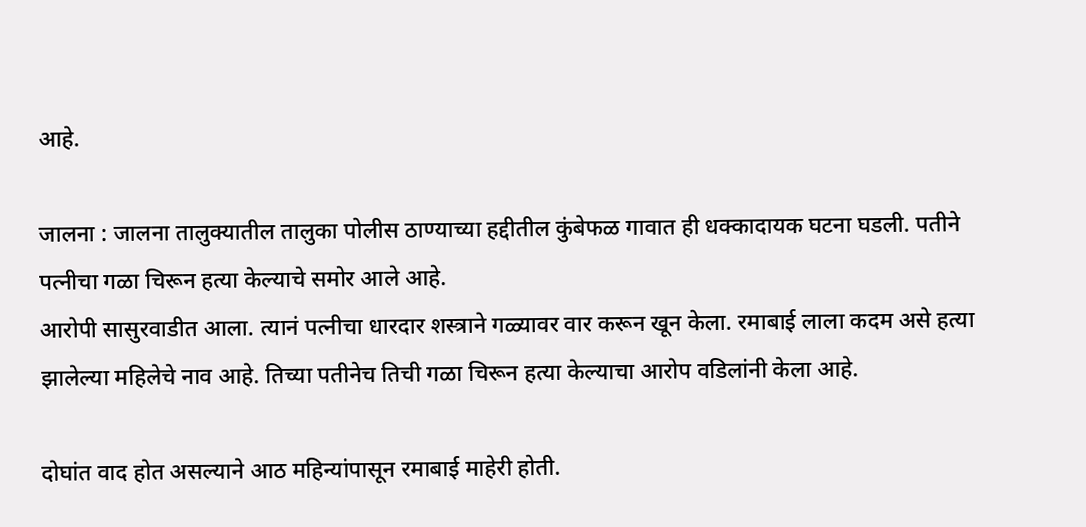आहे.

जालना : जालना तालुक्यातील तालुका पोलीस ठाण्याच्या हद्दीतील कुंबेफळ गावात ही धक्कादायक घटना घडली. पतीने पत्नीचा गळा चिरून हत्या केल्याचे समोर आले आहे.
आरोपी सासुरवाडीत आला. त्यानं पत्नीचा धारदार शस्त्राने गळ्यावर वार करून खून केला. रमाबाई लाला कदम असे हत्या झालेल्या महिलेचे नाव आहे. तिच्या पतीनेच तिची गळा चिरून हत्या केल्याचा आरोप वडिलांनी केला आहे.

दोघांत वाद होत असल्याने आठ महिन्यांपासून रमाबाई माहेरी होती.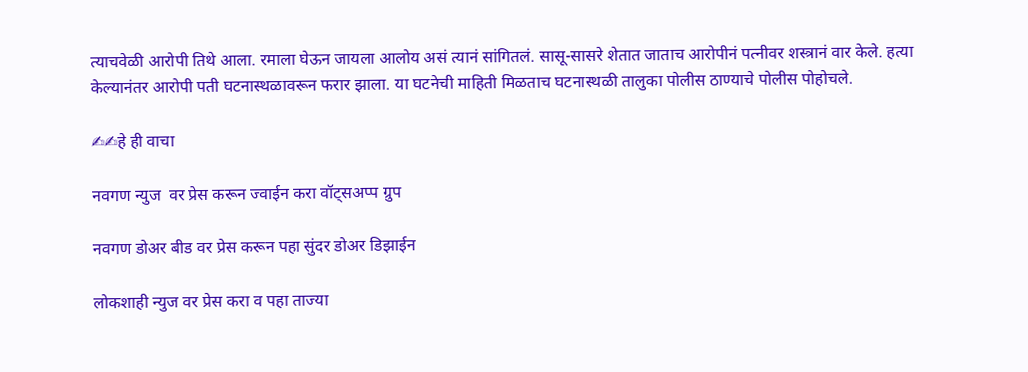त्याचवेळी आरोपी तिथे आला. रमाला घेऊन जायला आलोय असं त्यानं सांगितलं. सासू-सासरे शेतात जाताच आरोपीनं पत्नीवर शस्त्रानं वार केले. हत्या केल्यानंतर आरोपी पती घटनास्थळावरून फरार झाला. या घटनेची माहिती मिळताच घटनास्थळी तालुका पोलीस ठाण्याचे पोलीस पोहोचले.

✍✍हे ही वाचा

नवगण न्युज  वर प्रेस करून ज्वाईन करा वॉट्सअप्प ग्रुप

नवगण डोअर बीड वर प्रेस करून पहा सुंदर डोअर डिझाईन

लोकशाही न्युज वर प्रेस करा व पहा ताज्या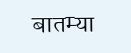बातम्या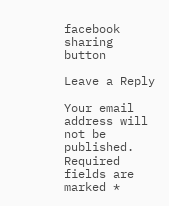facebook sharing button

Leave a Reply

Your email address will not be published. Required fields are marked *